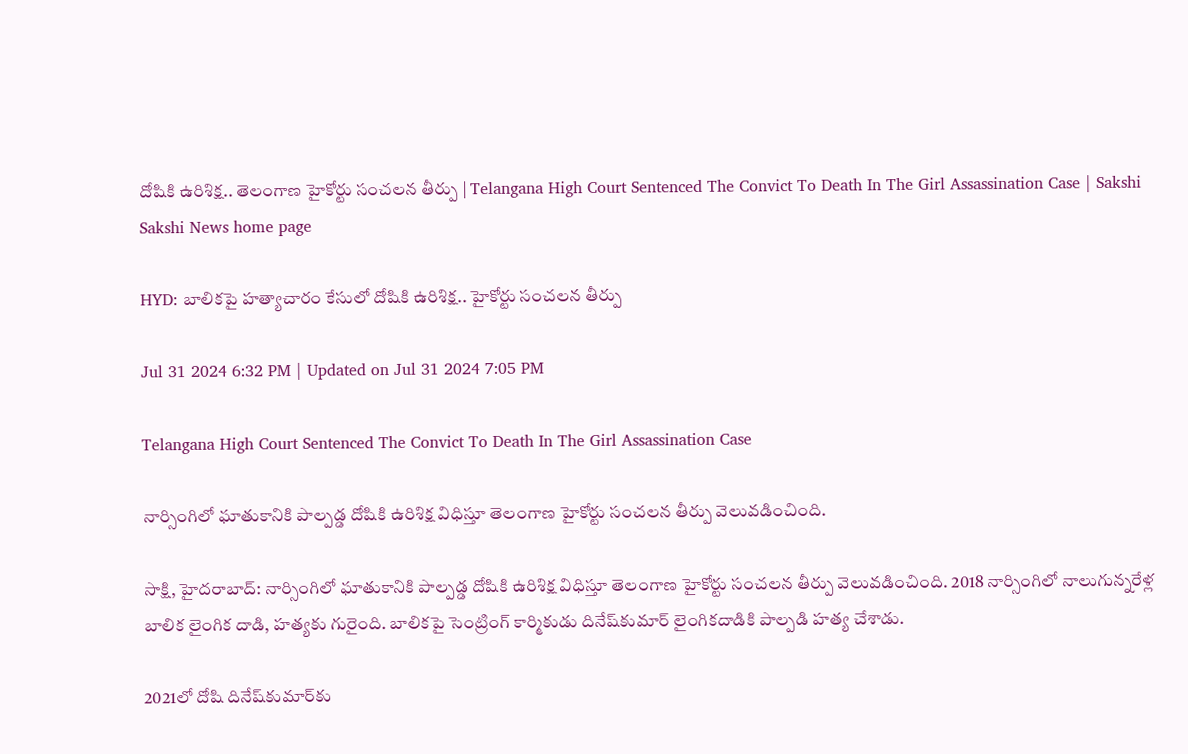దోషికి ఉరిశిక్ష.. తెలంగాణ హైకోర్టు సంచలన తీర్పు | Telangana High Court Sentenced The Convict To Death In The Girl Assassination Case | Sakshi
Sakshi News home page

HYD: బాలికపై హత్యాచారం కేసులో దోషికి ఉరిశిక్ష.. హైకోర్టు సంచలన తీర్పు

Jul 31 2024 6:32 PM | Updated on Jul 31 2024 7:05 PM

Telangana High Court Sentenced The Convict To Death In The Girl Assassination Case

నార్సింగిలో ఘాతుకానికి పాల్పడ్డ దోషికి ఉరిశిక్ష విధిస్తూ తెలంగాణ హైకోర్టు సంచలన తీర్పు వెలువడించింది.

సాక్షి, హైదరాబాద్‌: నార్సింగిలో ఘాతుకానికి పాల్పడ్డ దోషికి ఉరిశిక్ష విధిస్తూ తెలంగాణ హైకోర్టు సంచలన తీర్పు వెలువడించింది. 2018 నార్సింగిలో నాలుగున్నరేళ్ల బాలిక లైంగిక దాడి, హత్యకు గురైంది. బాలికపై సెంట్రింగ్ కార్మికుడు దినేష్‌కుమార్ లైంగికదాడికి పాల్పడి హత్య చేశాడు.

2021లో దోషి దినేష్‌కుమార్‌కు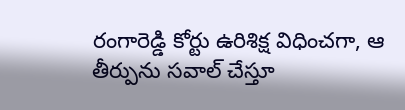రంగారెడ్డి కోర్టు ఉరిశిక్ష విధించగా, ఆ తీర్పును సవాల్ చేస్తూ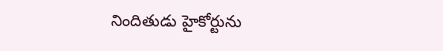నిందితుడు హైకోర్టును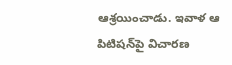ఆశ్రయించాడు. ఇవాళ ఆ పిటిషన్‌పై విచారణ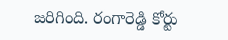జరిగింది. రంగారెడ్డి కోర్టు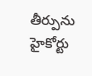తీర్పును హైకోర్టు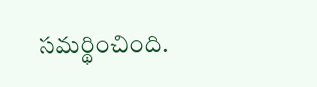సమర్థించింది.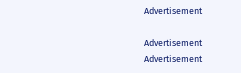Advertisement

Advertisement
Advertisement